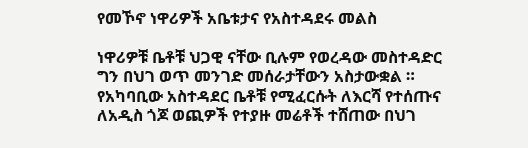የመኾኖ ነዋሪዎች አቤቱታና የአስተዳደሩ መልስ

ነዋሪዎቹ ቤቶቹ ህጋዊ ናቸው ቢሉም የወረዳው መስተዳድር ግን በህገ ወጥ መንገድ መሰራታቸውን አስታውቋል ። የአካባቢው አስተዳደር ቤቶቹ የሚፈርሱት ለእርሻ የተሰጡና ለአዲስ ጎጆ ወጪዎች የተያዙ መሬቶች ተሸጠው በህገ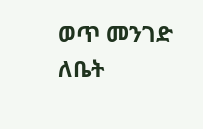ወጥ መንገድ ለቤት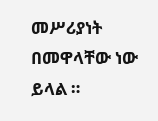መሥሪያነት በመዋላቸው ነው ይላል ።